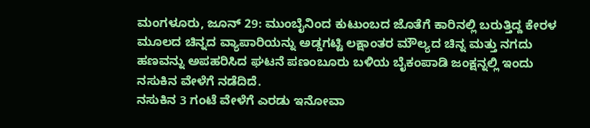ಮಂಗಳೂರು, ಜೂನ್ 29: ಮುಂಬೈನಿಂದ ಕುಟುಂಬದ ಜೊತೆಗೆ ಕಾರಿನಲ್ಲಿ ಬರುತ್ತಿದ್ದ ಕೇರಳ ಮೂಲದ ಚಿನ್ನದ ವ್ಯಾಪಾರಿಯನ್ನು ಅಡ್ಡಗಟ್ಟಿ ಲಕ್ಷಾಂತರ ಮೌಲ್ಯದ ಚಿನ್ನ ಮತ್ತು ನಗದು ಹಣವನ್ನು ಅಪಹರಿಸಿದ ಘಟನೆ ಪಣಂಬೂರು ಬಳಿಯ ಬೈಕಂಪಾಡಿ ಜಂಕ್ಷನ್ನಲ್ಲಿ ಇಂದು ನಸುಕಿನ ವೇಳೆಗೆ ನಡೆದಿದೆ.
ನಸುಕಿನ 3 ಗಂಟೆ ವೇಳೆಗೆ ಎರಡು ಇನೋವಾ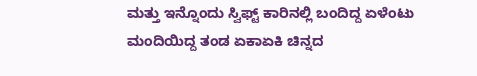ಮತ್ತು ಇನ್ನೊಂದು ಸ್ವಿಫ್ಟ್ ಕಾರಿನಲ್ಲಿ ಬಂದಿದ್ದ ಏಳೆಂಟು ಮಂದಿಯಿದ್ದ ತಂಡ ಏಕಾಏಕಿ ಚಿನ್ನದ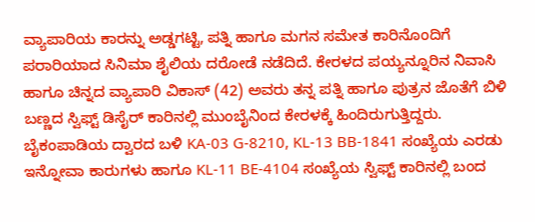ವ್ಯಾಪಾರಿಯ ಕಾರನ್ನು ಅಡ್ಡಗಟ್ಟಿ, ಪತ್ನಿ ಹಾಗೂ ಮಗನ ಸಮೇತ ಕಾರಿನೊಂದಿಗೆ ಪರಾರಿಯಾದ ಸಿನಿಮಾ ಶೈಲಿಯ ದರೋಡೆ ನಡೆದಿದೆ. ಕೇರಳದ ಪಯ್ಯನ್ನೂರಿನ ನಿವಾಸಿ ಹಾಗೂ ಚಿನ್ನದ ವ್ಯಾಪಾರಿ ವಿಕಾಸ್ (42) ಅವರು ತನ್ನ ಪತ್ನಿ ಹಾಗೂ ಪುತ್ರನ ಜೊತೆಗೆ ಬಿಳಿ ಬಣ್ಣದ ಸ್ವಿಫ್ಟ್ ಡಿಸೈರ್ ಕಾರಿನಲ್ಲಿ ಮುಂಬೈನಿಂದ ಕೇರಳಕ್ಕೆ ಹಿಂದಿರುಗುತ್ತಿದ್ದರು. ಬೈಕಂಪಾಡಿಯ ದ್ವಾರದ ಬಳಿ KA-03 G-8210, KL-13 BB-1841 ಸಂಖ್ಯೆಯ ಎರಡು ಇನ್ನೋವಾ ಕಾರುಗಳು ಹಾಗೂ KL-11 BE-4104 ಸಂಖ್ಯೆಯ ಸ್ವಿಫ್ಟ್ ಕಾರಿನಲ್ಲಿ ಬಂದ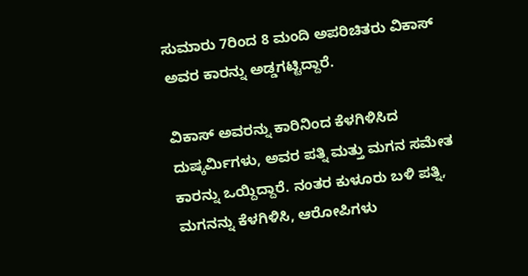ಸುಮಾರು 7ರಿಂದ 8 ಮಂದಿ ಅಪರಿಚಿತರು ವಿಕಾಸ್ ಅವರ ಕಾರನ್ನು ಅಡ್ಡಗಟ್ಟಿದ್ದಾರೆ.

ವಿಕಾಸ್ ಅವರನ್ನು ಕಾರಿನಿಂದ ಕೆಳಗಿಳಿಸಿದ ದುಷ್ಕರ್ಮಿಗಳು, ಅವರ ಪತ್ನಿ ಮತ್ತು ಮಗನ ಸಮೇತ ಕಾರನ್ನು ಒಯ್ದಿದ್ದಾರೆ. ನಂತರ ಕುಳೂರು ಬಳಿ ಪತ್ನಿ, ಮಗನನ್ನು ಕೆಳಗಿಳಿಸಿ, ಆರೋಪಿಗಳು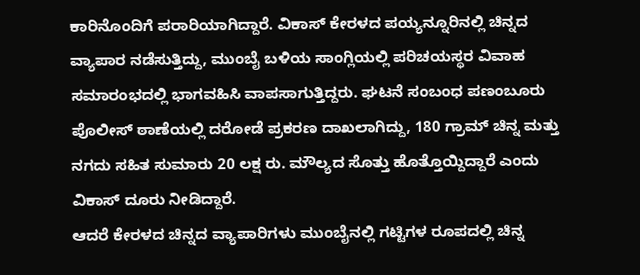ಕಾರಿನೊಂದಿಗೆ ಪರಾರಿಯಾಗಿದ್ದಾರೆ. ವಿಕಾಸ್ ಕೇರಳದ ಪಯ್ಯನ್ನೂರಿನಲ್ಲಿ ಚಿನ್ನದ ವ್ಯಾಪಾರ ನಡೆಸುತ್ತಿದ್ದು, ಮುಂಬೈ ಬಳಿಯ ಸಾಂಗ್ಲಿಯಲ್ಲಿ ಪರಿಚಯಸ್ಥರ ವಿವಾಹ ಸಮಾರಂಭದಲ್ಲಿ ಭಾಗವಹಿಸಿ ವಾಪಸಾಗುತ್ತಿದ್ದರು. ಘಟನೆ ಸಂಬಂಧ ಪಣಂಬೂರು ಪೊಲೀಸ್ ಠಾಣೆಯಲ್ಲಿ ದರೋಡೆ ಪ್ರಕರಣ ದಾಖಲಾಗಿದ್ದು, 180 ಗ್ರಾಮ್ ಚಿನ್ನ ಮತ್ತು ನಗದು ಸಹಿತ ಸುಮಾರು 20 ಲಕ್ಷ ರು. ಮೌಲ್ಯದ ಸೊತ್ತು ಹೊತ್ತೊಯ್ದಿದ್ದಾರೆ ಎಂದು ವಿಕಾಸ್ ದೂರು ನೀಡಿದ್ದಾರೆ.
ಆದರೆ ಕೇರಳದ ಚಿನ್ನದ ವ್ಯಾಪಾರಿಗಳು ಮುಂಬೈನಲ್ಲಿ ಗಟ್ಟಿಗಳ ರೂಪದಲ್ಲಿ ಚಿನ್ನ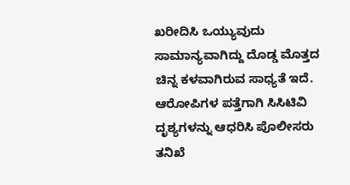ಖರೀದಿಸಿ ಒಯ್ಯುವುದು ಸಾಮಾನ್ಯವಾಗಿದ್ದು ದೊಡ್ಡ ಮೊತ್ತದ ಚಿನ್ನ ಕಳವಾಗಿರುವ ಸಾಧ್ಯತೆ ಇದೆ. ಆರೋಪಿಗಳ ಪತ್ತೆಗಾಗಿ ಸಿಸಿಟಿವಿ ದೃಶ್ಯಗಳನ್ನು ಆಧರಿಸಿ ಪೊಲೀಸರು ತನಿಖೆ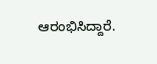ಆರಂಭಿಸಿದ್ದಾರೆ.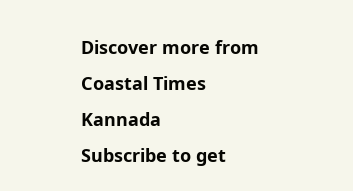Discover more from Coastal Times Kannada
Subscribe to get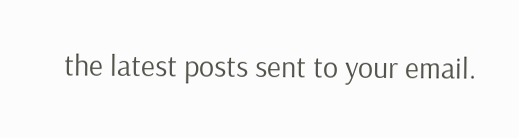the latest posts sent to your email.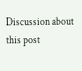Discussion about this post